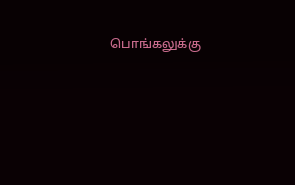பொங்கலுக்கு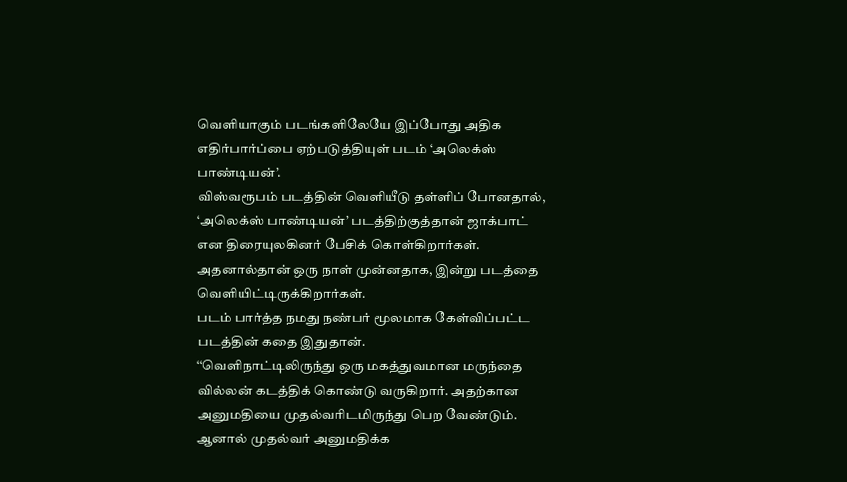வெளியாகும் படங்களிலேயே இப்போது அதிக எதிர்பார்ப்பை ஏற்படுத்தியுள் படம் ‘அலெக்ஸ் பாண்டியன்’.
விஸ்வரூபம் படத்தின் வெளியீடு தள்ளிப் போனதால், ‘அலெக்ஸ் பாண்டியன்’ படத்திற்குத்தான் ஜாக்பாட் என திரையுலகினர் பேசிக் கொள்கிறார்கள்.
அதனால்தான் ஒரு நாள் முன்னதாக, இன்று படத்தை வெளியிட்டிருக்கிறார்கள்.
படம் பார்த்த நமது நண்பர் மூலமாக கேள்விப்பட்ட படத்தின் கதை இதுதான்.
‘‘வெளிநாட்டிலிருந்து ஒரு மகத்துவமான மருந்தை வில்லன் கடத்திக் கொண்டு வருகிறார். அதற்கான அனுமதியை முதல்வரிடமிருந்து பெற வேண்டும். ஆனால் முதல்வர் அனுமதிக்க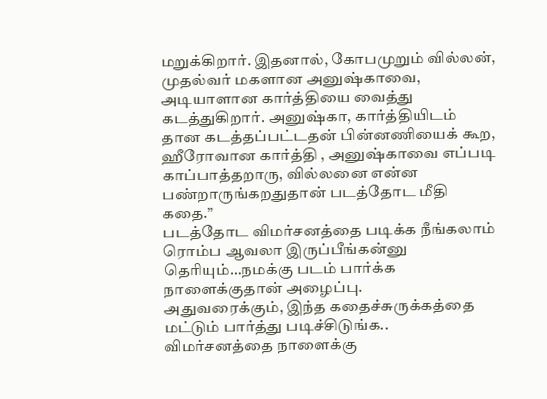மறுக்கிறார். இதனால், கோபமுறும் வில்லன், முதல்வர் மகளான அனுஷ்காவை, அடியாளான கார்த்தியை வைத்து கடத்துகிறார். அனுஷ்கா, கார்த்தியிடம் தான கடத்தப்பட்டதன் பின்னணியைக் கூற, ஹீரோவான கார்த்தி , அனுஷ்காவை எப்படி காப்பாத்தறாரு, வில்லனை என்ன பண்றாருங்கறதுதான் படத்தோட மீதி கதை.”
படத்தோட விமர்சனத்தை படிக்க நீங்கலாம் ரொம்ப ஆவலா இருப்பீங்கன்னு தெரியும்…நமக்கு படம் பார்க்க நாளைக்குதான் அழைப்பு.
அதுவரைக்கும், இந்த கதைச்சுருக்கத்தை மட்டும் பார்த்து படிச்சிடுங்க..
விமர்சனத்தை நாளைக்கு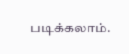படிக்கலாம்.